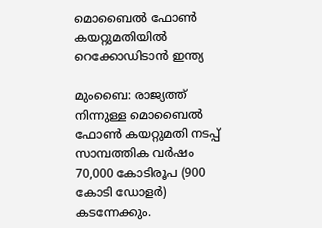മൊബൈല്‍ ഫോണ്‍ കയറ്റുമതിയില്‍ റെക്കോഡിടാന്‍ ഇന്ത്യ

മുംബൈ: രാജ്യത്ത് നിന്നുള്ള മൊബൈല്‍ ഫോണ്‍ കയറ്റുമതി നടപ്പ് സാമ്പത്തിക വര്‍ഷം 70,000 കോടിരൂപ (900 കോടി ഡോളര്‍) കടന്നേക്കും.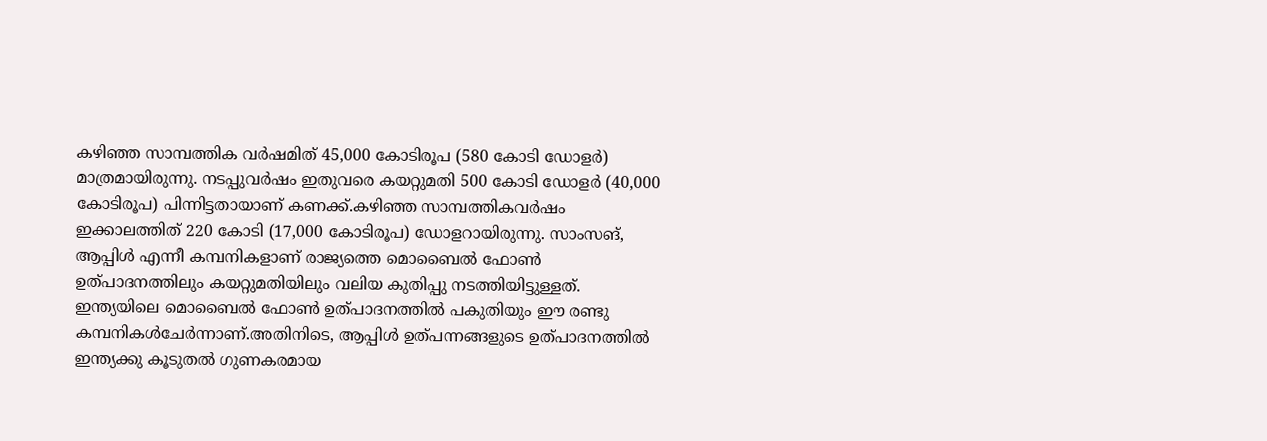കഴിഞ്ഞ സാമ്പത്തിക വര്‍ഷമിത് 45,000 കോടിരൂപ (580 കോടി ഡോളര്‍) മാത്രമായിരുന്നു. നടപ്പുവര്‍ഷം ഇതുവരെ കയറ്റുമതി 500 കോടി ഡോളര്‍ (40,000 കോടിരൂപ) പിന്നിട്ടതായാണ് കണക്ക്.കഴിഞ്ഞ സാമ്പത്തികവര്‍ഷം ഇക്കാലത്തിത് 220 കോടി (17,000 കോടിരൂപ) ഡോളറായിരുന്നു. സാംസങ്, ആപ്പിള്‍ എന്നീ കമ്പനികളാണ് രാജ്യത്തെ മൊബൈല്‍ ഫോണ്‍ ഉത്പാദനത്തിലും കയറ്റുമതിയിലും വലിയ കുതിപ്പു നടത്തിയിട്ടുള്ളത്. ഇന്ത്യയിലെ മൊബൈല്‍ ഫോണ്‍ ഉത്പാദനത്തില്‍ പകുതിയും ഈ രണ്ടു കമ്പനികള്‍ചേര്‍ന്നാണ്.അതിനിടെ, ആപ്പിള്‍ ഉത്പന്നങ്ങളുടെ ഉത്പാദനത്തില്‍ ഇന്ത്യക്കു കൂടുതല്‍ ഗുണകരമായ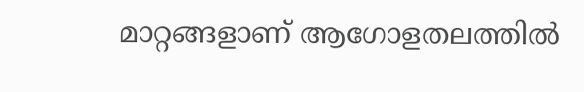മാറ്റങ്ങളാണ് ആഗോളതലത്തില്‍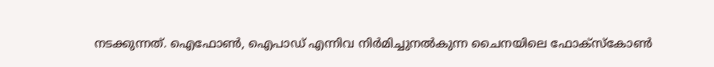നടക്കുന്നത്. ഐഫോണ്‍, ഐപാഡ് എന്നിവ നിര്‍മിച്ചുനല്‍കുന്ന ചൈനയിലെ ഫോക്സ്‌കോണ്‍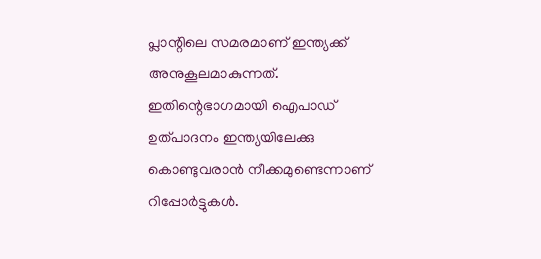പ്ലാന്റിലെ സമരമാണ് ഇന്ത്യക്ക് അനുകൂലമാകുന്നത്. ഇതിന്റെഭാഗമായി ഐപാഡ് ഉത്പാദനം ഇന്ത്യയിലേക്കു കൊണ്ടുവരാന്‍ നീക്കമുണ്ടെന്നാണ് റിപ്പോര്‍ട്ടുകള്‍.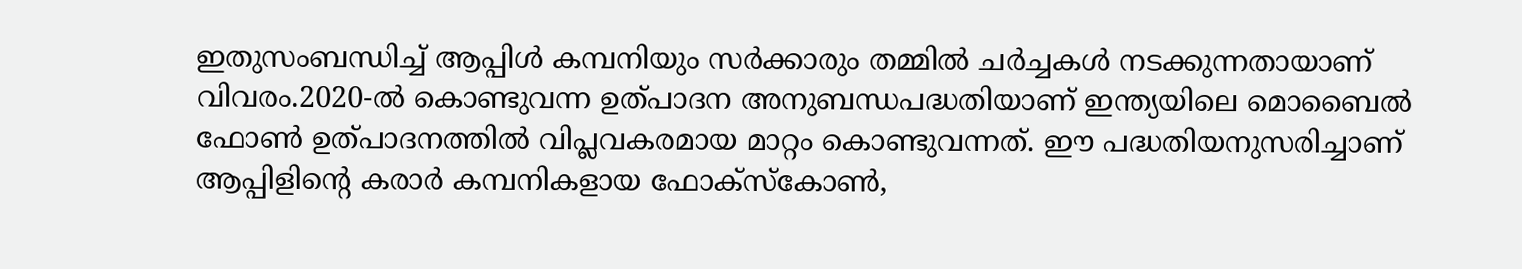ഇതുസംബന്ധിച്ച് ആപ്പിള്‍ കമ്പനിയും സര്‍ക്കാരും തമ്മില്‍ ചര്‍ച്ചകള്‍ നടക്കുന്നതായാണ് വിവരം.2020-ല്‍ കൊണ്ടുവന്ന ഉത്പാദന അനുബന്ധപദ്ധതിയാണ് ഇന്ത്യയിലെ മൊബൈല്‍ ഫോണ്‍ ഉത്പാദനത്തില്‍ വിപ്ലവകരമായ മാറ്റം കൊണ്ടുവന്നത്. ഈ പദ്ധതിയനുസരിച്ചാണ് ആപ്പിളിന്റെ കരാര്‍ കമ്പനികളായ ഫോക്സ്‌കോണ്‍,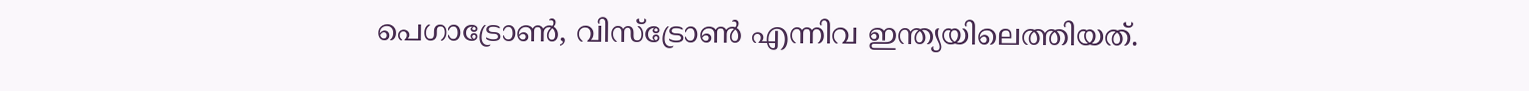പെഗാട്രോണ്‍, വിസ്ട്രോണ്‍ എന്നിവ ഇന്ത്യയിലെത്തിയത്.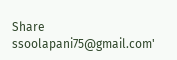Share
ssoolapani75@gmail.com'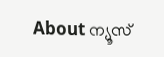About ന്യൂസ്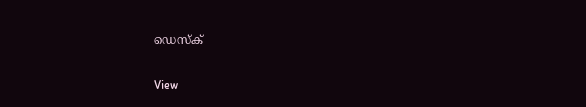ഡെസ്ക്

View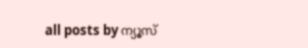all posts by ന്യൂസ്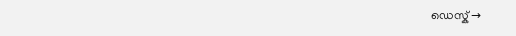ഡെസ്ക് →